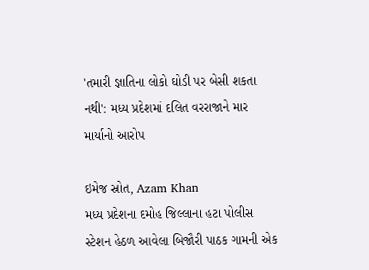'તમારી જ્ઞાતિના લોકો ઘોડી પર બેસી શકતા નથી': મધ્ય પ્રદેશમાં દલિત વરરાજાને માર માર્યાનો આરોપ

ઇમેજ સ્રોત, Azam Khan
મધ્ય પ્રદેશના દમોહ જિલ્લાના હટા પોલીસ સ્ટેશન હેઠળ આવેલા બિજૌરી પાઠક ગામની એક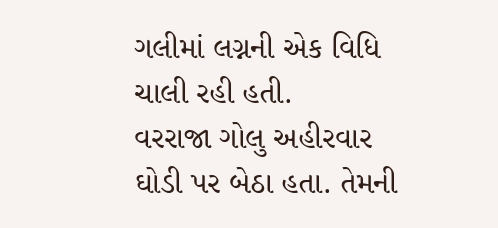ગલીમાં લગ્નની એક વિધિ ચાલી રહી હતી.
વરરાજા ગોલુ અહીરવાર ઘોડી પર બેઠા હતા. તેમની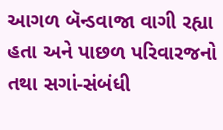આગળ બૅન્ડવાજા વાગી રહ્યા હતા અને પાછળ પરિવારજનો તથા સગાં-સંબંધી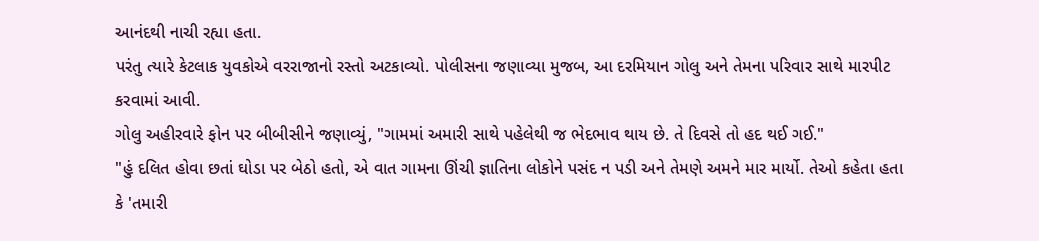આનંદથી નાચી રહ્યા હતા.
પરંતુ ત્યારે કેટલાક યુવકોએ વરરાજાનો રસ્તો અટકાવ્યો. પોલીસના જણાવ્યા મુજબ, આ દરમિયાન ગોલુ અને તેમના પરિવાર સાથે મારપીટ કરવામાં આવી.
ગોલુ અહીરવારે ફોન પર બીબીસીને જણાવ્યું, "ગામમાં અમારી સાથે પહેલેથી જ ભેદભાવ થાય છે. તે દિવસે તો હદ થઈ ગઈ."
"હું દલિત હોવા છતાં ઘોડા પર બેઠો હતો, એ વાત ગામના ઊંચી જ્ઞાતિના લોકોને પસંદ ન પડી અને તેમણે અમને માર માર્યો. તેઓ કહેતા હતા કે 'તમારી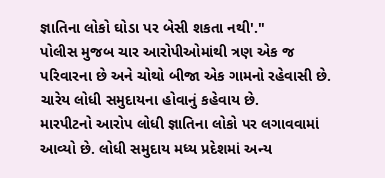જ્ઞાતિના લોકો ઘોડા પર બેસી શકતા નથી'."
પોલીસ મુજબ ચાર આરોપીઓમાંથી ત્રણ એક જ પરિવારના છે અને ચોથો બીજા એક ગામનો રહેવાસી છે. ચારેય લોધી સમુદાયના હોવાનું કહેવાય છે.
મારપીટનો આરોપ લોધી જ્ઞાતિના લોકો પર લગાવવામાં આવ્યો છે. લોધી સમુદાય મધ્ય પ્રદેશમાં અન્ય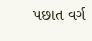પછાત વર્ગ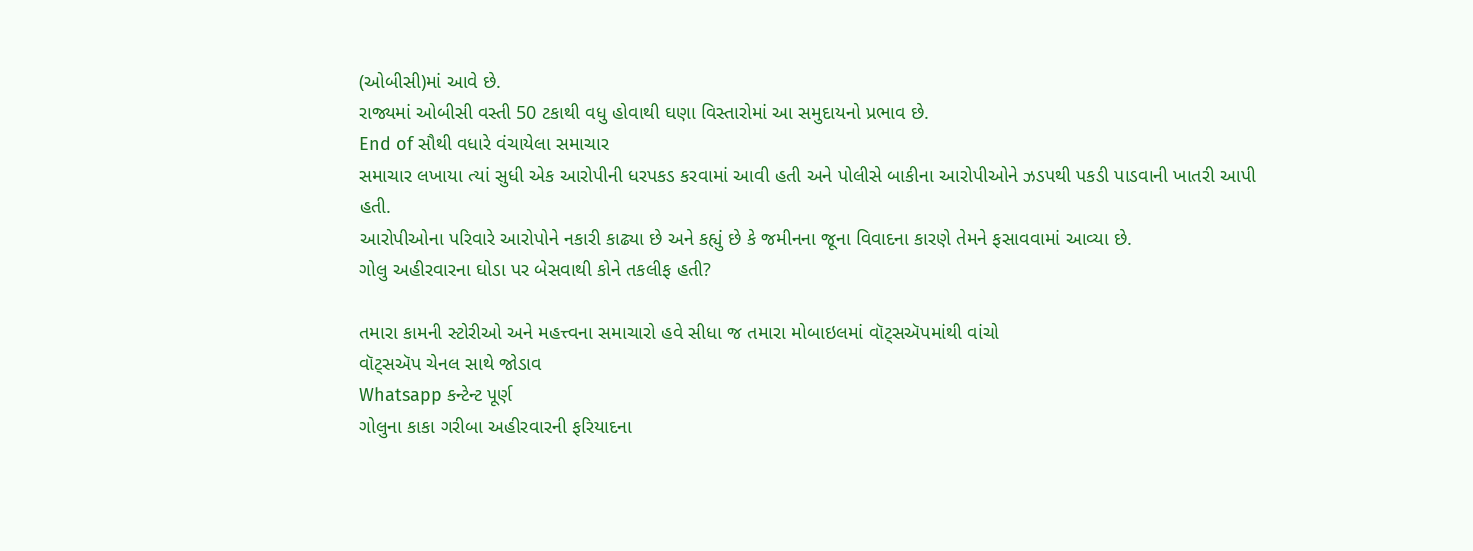(ઓબીસી)માં આવે છે.
રાજ્યમાં ઓબીસી વસ્તી 50 ટકાથી વધુ હોવાથી ઘણા વિસ્તારોમાં આ સમુદાયનો પ્રભાવ છે.
End of સૌથી વધારે વંચાયેલા સમાચાર
સમાચાર લખાયા ત્યાં સુધી એક આરોપીની ધરપકડ કરવામાં આવી હતી અને પોલીસે બાકીના આરોપીઓને ઝડપથી પકડી પાડવાની ખાતરી આપી હતી.
આરોપીઓના પરિવારે આરોપોને નકારી કાઢ્યા છે અને કહ્યું છે કે જમીનના જૂના વિવાદના કારણે તેમને ફસાવવામાં આવ્યા છે.
ગોલુ અહીરવારના ઘોડા પર બેસવાથી કોને તકલીફ હતી?

તમારા કામની સ્ટોરીઓ અને મહત્ત્વના સમાચારો હવે સીધા જ તમારા મોબાઇલમાં વૉટ્સઍપમાંથી વાંચો
વૉટ્સઍપ ચેનલ સાથે જોડાવ
Whatsapp કન્ટેન્ટ પૂર્ણ
ગોલુના કાકા ગરીબા અહીરવારની ફરિયાદના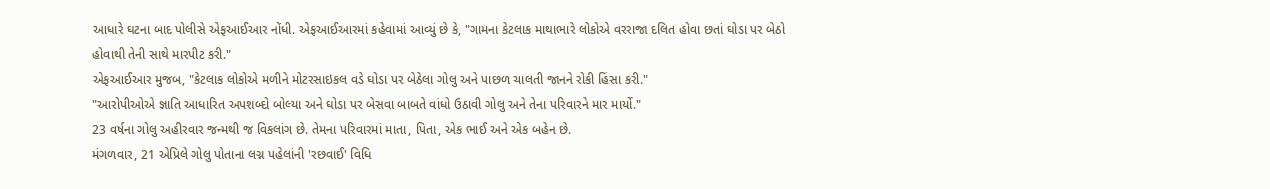આધારે ઘટના બાદ પોલીસે એફઆઈઆર નોંધી. એફઆઈઆરમાં કહેવામાં આવ્યું છે કે, "ગામના કેટલાક માથાભારે લોકોએ વરરાજા દલિત હોવા છતાં ઘોડા પર બેઠો હોવાથી તેની સાથે મારપીટ કરી."
એફઆઈઆર મુજબ, "કેટલાક લોકોએ મળીને મોટરસાઇકલ વડે ઘોડા પર બેઠેલા ગોલુ અને પાછળ ચાલતી જાનને રોકી હિંસા કરી."
"આરોપીઓએ જ્ઞાતિ આધારિત અપશબ્દો બોલ્યા અને ઘોડા પર બેસવા બાબતે વાંધો ઉઠાવી ગોલુ અને તેના પરિવારને માર માર્યો."
23 વર્ષના ગોલુ અહીરવાર જન્મથી જ વિકલાંગ છે. તેમના પરિવારમાં માતા, પિતા, એક ભાઈ અને એક બહેન છે.
મંગળવાર, 21 એપ્રિલે ગોલુ પોતાના લગ્ન પહેલાંની 'રછવાઈ' વિધિ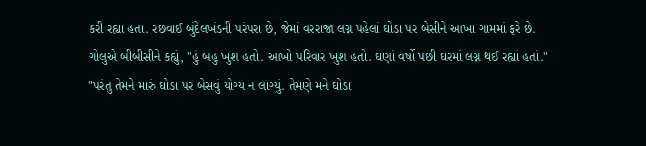કરી રહ્યા હતા. રછવાઈ બુંદેલખંડની પરંપરા છે, જેમાં વરરાજા લગ્ન પહેલાં ઘોડા પર બેસીને આખા ગામમાં ફરે છે.
ગોલુએ બીબીસીને કહ્યું, "હું બહુ ખુશ હતો. આખો પરિવાર ખુશ હતો. ઘણાં વર્ષો પછી ઘરમાં લગ્ન થઈ રહ્યાં હતાં."
"પરંતુ તેમને મારું ઘોડા પર બેસવું યોગ્ય ન લાગ્યું. તેમણે મને ઘોડા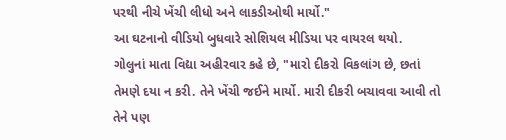પરથી નીચે ખેંચી લીધો અને લાકડીઓથી માર્યો."
આ ઘટનાનો વીડિયો બુધવારે સોશિયલ મીડિયા પર વાયરલ થયો.
ગોલુનાં માતા વિદ્યા અહીરવાર કહે છે, "મારો દીકરો વિકલાંગ છે, છતાં તેમણે દયા ન કરી. તેને ખેંચી જઈને માર્યો. મારી દીકરી બચાવવા આવી તો તેને પણ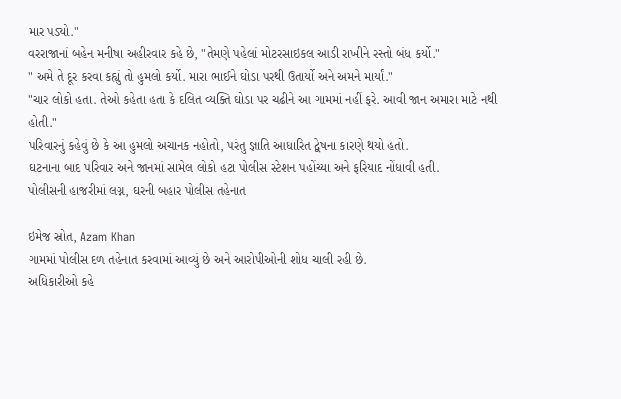માર પડ્યો."
વરરાજાનાં બહેન મનીષા અહીરવાર કહે છે, "તેમણે પહેલાં મોટરસાઇકલ આડી રાખીને રસ્તો બંધ કર્યો."
" અમે તે દૂર કરવા કહ્યું તો હુમલો કર્યો. મારા ભાઈને ઘોડા પરથી ઉતાર્યો અને અમને માર્યાં."
"ચાર લોકો હતા. તેઓ કહેતા હતા કે દલિત વ્યક્તિ ઘોડા પર ચઢીને આ ગામમાં નહીં ફરે. આવી જાન અમારા માટે નથી હોતી."
પરિવારનું કહેવું છે કે આ હુમલો અચાનક નહોતો, પરંતુ જ્ઞાતિ આધારિત દ્વેષના કારણે થયો હતો.
ઘટનાના બાદ પરિવાર અને જાનમાં સામેલ લોકો હટા પોલીસ સ્ટેશન પહોંચ્યા અને ફરિયાદ નોંધાવી હતી.
પોલીસની હાજરીમાં લગ્ન, ઘરની બહાર પોલીસ તહેનાત

ઇમેજ સ્રોત, Azam Khan
ગામમાં પોલીસ દળ તહેનાત કરવામાં આવ્યું છે અને આરોપીઓની શોધ ચાલી રહી છે.
અધિકારીઓ કહે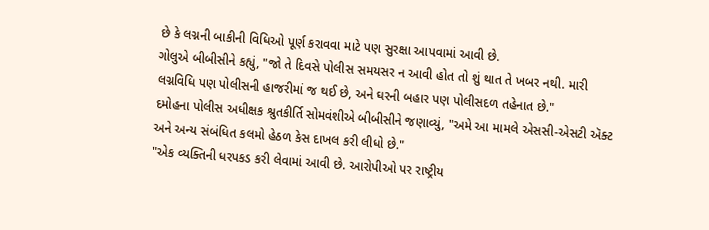છે કે લગ્નની બાકીની વિધિઓ પૂર્ણ કરાવવા માટે પણ સુરક્ષા આપવામાં આવી છે.
ગોલુએ બીબીસીને કહ્યું, "જો તે દિવસે પોલીસ સમયસર ન આવી હોત તો શું થાત તે ખબર નથી. મારી લગ્નવિધિ પણ પોલીસની હાજરીમાં જ થઈ છે, અને ઘરની બહાર પણ પોલીસદળ તહેનાત છે."
દમોહના પોલીસ અધીક્ષક શ્રુતકીર્તિ સોમવંશીએ બીબીસીને જણાવ્યું, "અમે આ મામલે એસસી-એસટી ઍક્ટ અને અન્ય સંબંધિત કલમો હેઠળ કેસ દાખલ કરી લીધો છે."
"એક વ્યક્તિની ધરપકડ કરી લેવામાં આવી છે. આરોપીઓ પર રાષ્ટ્રીય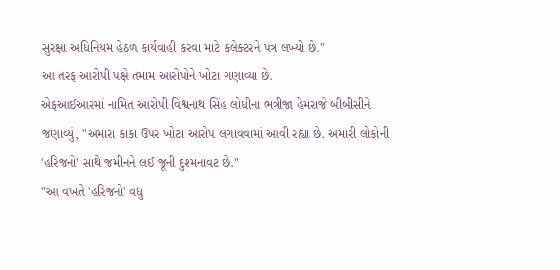સુરક્ષા અધિનિયમ હેઠળ કાર્યવાહી કરવા માટે કલેક્ટરને પત્ર લખ્યો છે."
આ તરફ આરોપી પક્ષે તમામ આરોપોને ખોટા ગણાવ્યા છે.
એફઆઈઆરમાં નામિત આરોપી વિશ્વનાથ સિંહ લોધીના ભત્રીજા હેમરાજે બીબીસીને જણાવ્યું, "અમારા કાકા ઉપર ખોટા આરોપ લગાવવામાં આવી રહ્યા છે. અમારી લોકોની 'હરિજનો' સાથે જમીનને લઈ જૂની દુશ્મનાવટ છે."
"આ વખતે 'હરિજનો' વધુ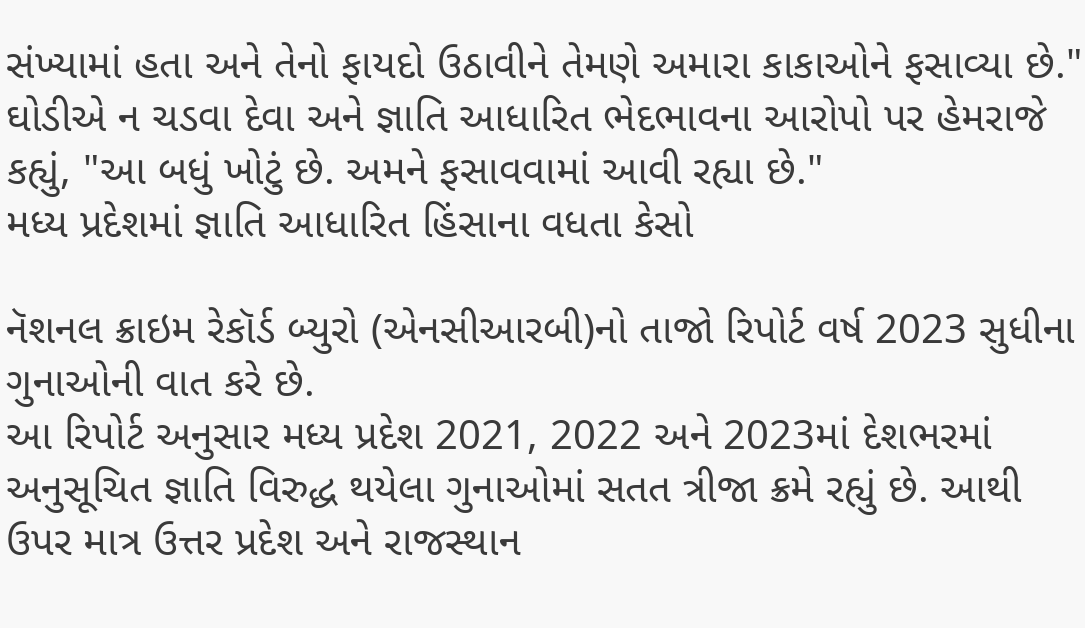સંખ્યામાં હતા અને તેનો ફાયદો ઉઠાવીને તેમણે અમારા કાકાઓને ફસાવ્યા છે."
ઘોડીએ ન ચડવા દેવા અને જ્ઞાતિ આધારિત ભેદભાવના આરોપો પર હેમરાજે કહ્યું, "આ બધું ખોટું છે. અમને ફસાવવામાં આવી રહ્યા છે."
મધ્ય પ્રદેશમાં જ્ઞાતિ આધારિત હિંસાના વધતા કેસો

નૅશનલ ક્રાઇમ રેકૉર્ડ બ્યુરો (એનસીઆરબી)નો તાજો રિપોર્ટ વર્ષ 2023 સુધીના ગુનાઓની વાત કરે છે.
આ રિપોર્ટ અનુસાર મધ્ય પ્રદેશ 2021, 2022 અને 2023માં દેશભરમાં અનુસૂચિત જ્ઞાતિ વિરુદ્ધ થયેલા ગુનાઓમાં સતત ત્રીજા ક્રમે રહ્યું છે. આથી ઉપર માત્ર ઉત્તર પ્રદેશ અને રાજસ્થાન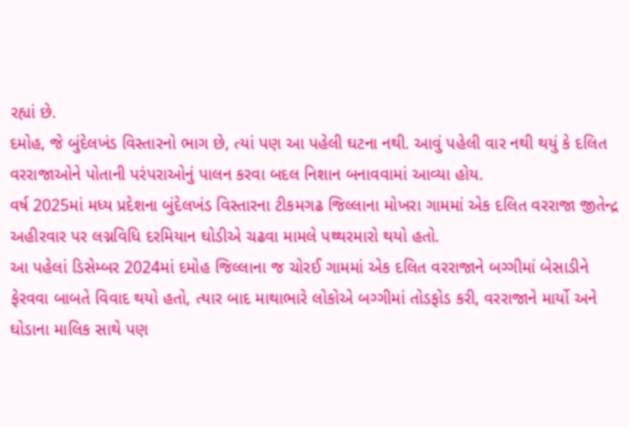રહ્યાં છે.
દમોહ, જે બુંદેલખંડ વિસ્તારનો ભાગ છે, ત્યાં પણ આ પહેલી ઘટના નથી. આવું પહેલી વાર નથી થયું કે દલિત વરરાજાઓને પોતાની પરંપરાઓનું પાલન કરવા બદલ નિશાન બનાવવામાં આવ્યા હોય.
વર્ષ 2025માં મધ્ય પ્રદેશના બુંદેલખંડ વિસ્તારના ટીકમગઢ જિલ્લાના મોખરા ગામમાં એક દલિત વરરાજા જીતેન્દ્ર અહીરવાર પર લગ્નવિધિ દરમિયાન ઘોડીએ ચઢવા મામલે પથ્થરમારો થયો હતો.
આ પહેલાં ડિસેમ્બર 2024માં દમોહ જિલ્લાના જ ચોરઈ ગામમાં એક દલિત વરરાજાને બગ્ગીમાં બેસાડીને ફેરવવા બાબતે વિવાદ થયો હતો, ત્યાર બાદ માથાભારે લોકોએ બગ્ગીમાં તોડફોડ કરી, વરરાજાને માર્યો અને ઘોડાના માલિક સાથે પણ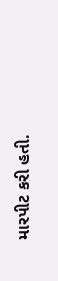મારપીટ કરી હતી.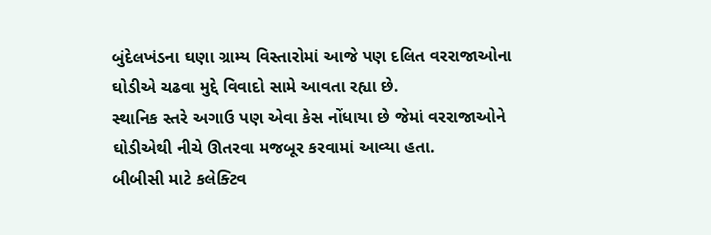બુંદેલખંડના ઘણા ગ્રામ્ય વિસ્તારોમાં આજે પણ દલિત વરરાજાઓના ઘોડીએ ચઢવા મુદ્દે વિવાદો સામે આવતા રહ્યા છે.
સ્થાનિક સ્તરે અગાઉ પણ એવા કેસ નોંધાયા છે જેમાં વરરાજાઓને ઘોડીએથી નીચે ઊતરવા મજબૂર કરવામાં આવ્યા હતા.
બીબીસી માટે કલેક્ટિવ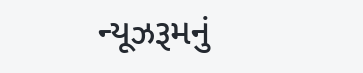ન્યૂઝરૂમનું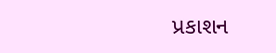પ્રકાશન